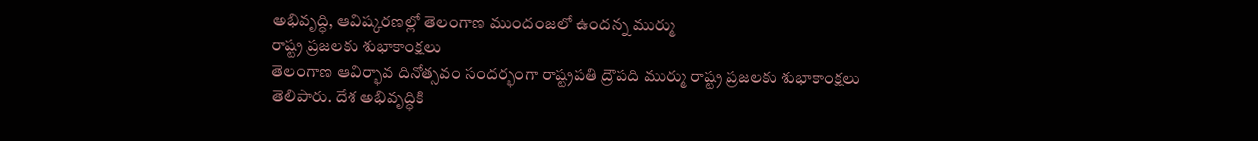అభివృద్ధి, ఆవిష్కరణల్లో తెలంగాణ ముందంజలో ఉందన్న ముర్ము
రాష్ట్ర ప్రజలకు శుభాకాంక్షలు
తెలంగాణ ఆవిర్భావ దినోత్సవం సందర్భంగా రాష్ట్రపతి ద్రౌపది ముర్ము రాష్ట్ర ప్రజలకు శుభాకాంక్షలు తెలిపారు. దేశ అభివృద్ధికి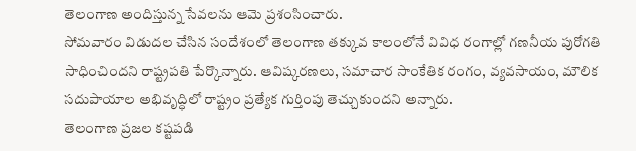తెలంగాణ అందిస్తున్న సేవలను ఆమె ప్రశంసించారు.
సోమవారం విడుదల చేసిన సందేశంలో తెలంగాణ తక్కువ కాలంలోనే వివిధ రంగాల్లో గణనీయ పురోగతి సాధించిందని రాష్ట్రపతి పేర్కొన్నారు. ఆవిష్కరణలు, సమాచార సాంకేతిక రంగం, వ్యవసాయం, మౌలిక సదుపాయాల అభివృద్ధిలో రాష్ట్రం ప్రత్యేక గుర్తింపు తెచ్చుకుందని అన్నారు.
తెలంగాణ ప్రజల కష్టపడి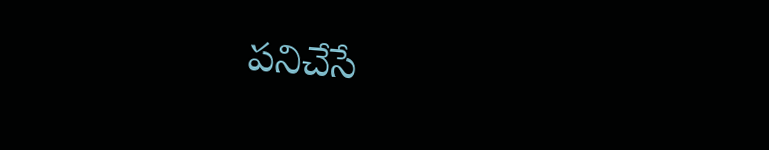పనిచేసే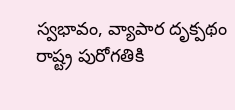స్వభావం, వ్యాపార దృక్పథం రాష్ట్ర పురోగతికి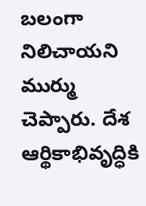బలంగా నిలిచాయని ముర్ము చెప్పారు. దేశ ఆర్థికాభివృద్ధికి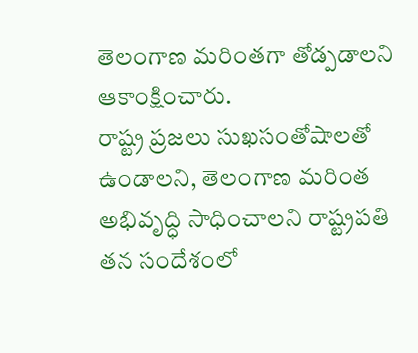తెలంగాణ మరింతగా తోడ్పడాలని ఆకాంక్షించారు.
రాష్ట్ర ప్రజలు సుఖసంతోషాలతో ఉండాలని, తెలంగాణ మరింత అభివృద్ధి సాధించాలని రాష్ట్రపతి తన సందేశంలో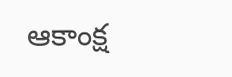ఆకాంక్ష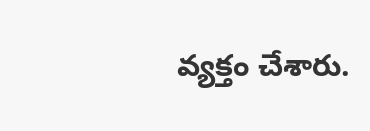వ్యక్తం చేశారు.